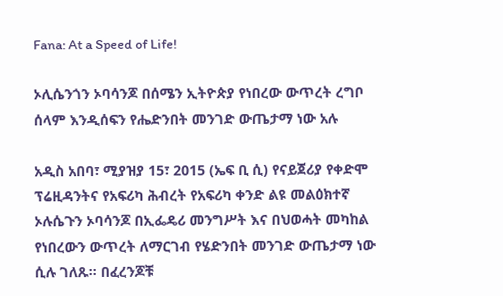Fana: At a Speed of Life!

ኦሊሴንጎን ኦባሳንጆ በሰሜን ኢትዮጵያ የነበረው ውጥረት ረግቦ ሰላም እንዲሰፍን የሔድንበት መንገድ ውጤታማ ነው አሉ

አዲስ አበባ፣ ሚያዝያ 15፣ 2015 (ኤፍ ቢ ሲ) የናይጀሪያ የቀድሞ ፕሬዚዳንትና የአፍሪካ ሕብረት የአፍሪካ ቀንድ ልዩ መልዕክተኛ ኦሉሴጉን ኦባሳንጆ በኢፌዴሪ መንግሥት እና በህወሓት መካከል የነበረውን ውጥረት ለማርገብ የሄድንበት መንገድ ውጤታማ ነው ሲሉ ገለጹ፡፡ በፈረንጆቹ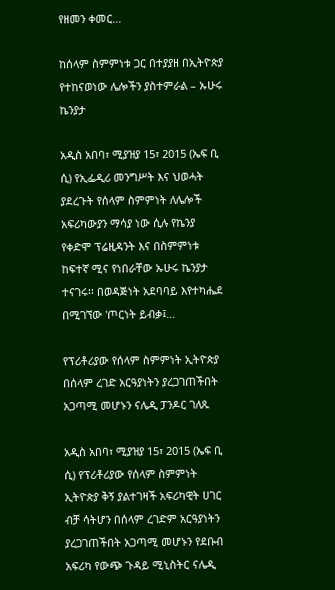የዘመን ቀመር…

ከሰላም ስምምነቱ ጋር በተያያዘ በኢትዮጵያ የተከናወነው ሌሎችን ያስተምራል – ኡሁሩ ኬንያታ

አዲስ አበባ፣ ሚያዝያ 15፣ 2015 (ኤፍ ቢ ሲ) የኢፌዲሪ መንግሥት እና ህወሓት ያደረጉት የሰላም ስምምነት ለሌሎች አፍሪካውያን ማሳያ ነው ሲሉ የኬንያ የቀድሞ ፕሬዚዳንት እና በስምምነቱ ከፍተኛ ሚና የነበራቸው ኡሁሩ ኬንያታ ተናገሩ፡፡ በወዳጅነት አደባባይ እየተካሔደ በሚገኘው 'ጦርነት ይብቃ፤…

የፕሪቶሪያው የሰላም ስምምነት ኢትዮጵያ በሰላም ረገድ አርዓያነትን ያረጋገጠችበት አጋጣሚ መሆኑን ናሌዲ ፓንዶር ገለጹ

አዲስ አበባ፣ ሚያዝያ 15፣ 2015 (ኤፍ ቢ ሲ) የፕሪቶሪያው የሰላም ስምምነት ኢትዮጵያ ቅኝ ያልተገዛች አፍሪካዊት ሀገር ብቻ ሳትሆን በሰላም ረገድም አርዓያነትን ያረጋገጠችበት አጋጣሚ መሆኑን የደቡብ አፍሪካ የውጭ ጉዳይ ሚኒስትር ናሌዲ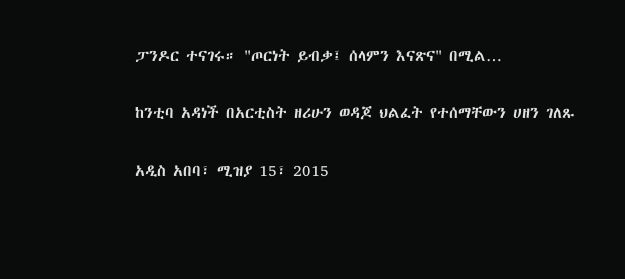ፓንዶር ተናገሩ። "ጦርነት ይብቃ፤ ሰላምን እናጽና" በሚል…

ከንቲባ አዳነች በአርቲስት ዘሪሁን ወዳጆ ህልፈት የተሰማቸውን ሀዘን ገለጹ

አዲስ አበባ፣ ሚዝያ 15፣ 2015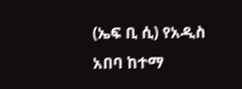(ኤፍ ቢ ሲ) የአዲስ አበባ ከተማ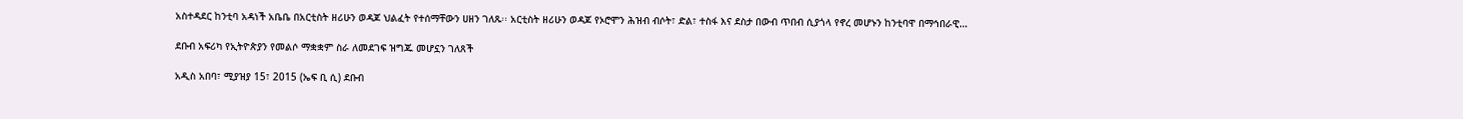አስተዳደር ከንቲባ አዳነች አቤቤ በአርቲስት ዘሪሁን ወዳጆ ህልፈት የተሰማቸውን ሀዘን ገለጹ፡፡ አርቲስት ዘሪሁን ወዳጆ የኦሮሞን ሕዝብ ብሶት፣ ድል፣ ተስፋ እና ደስታ በውብ ጥበብ ሲያጎላ የኖረ መሆኑን ከንቲባዋ በማኅበራዊ…

ደቡብ አፍሪካ የኢትዮጵያን የመልሶ ማቋቋም ስራ ለመደገፍ ዝግጁ መሆኗን ገለጸች

አዲስ አበባ፣ ሚያዝያ 15፣ 2015 (ኤፍ ቢ ሲ) ደቡብ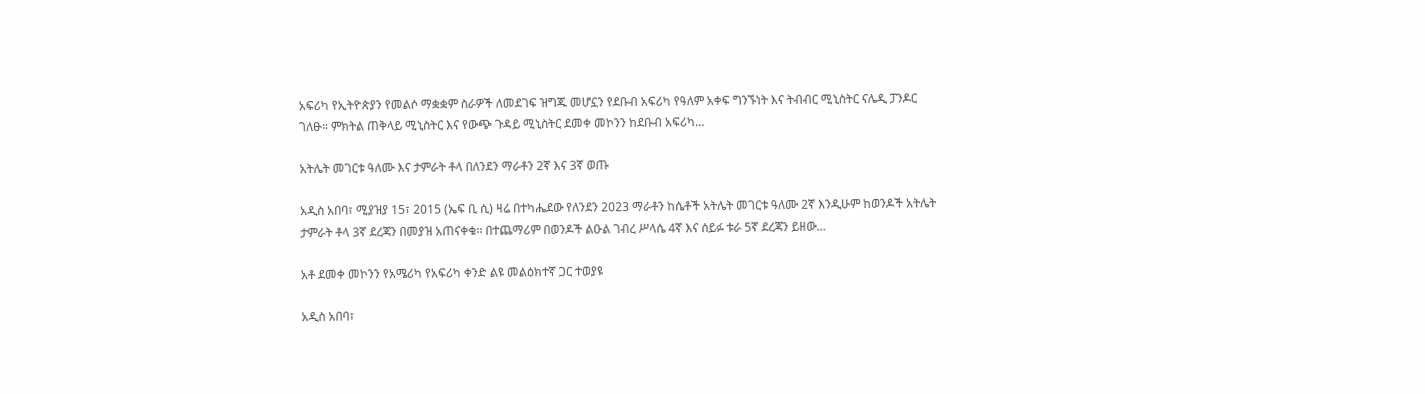አፍሪካ የኢትዮጵያን የመልሶ ማቋቋም ስራዎች ለመደገፍ ዝግጁ መሆኗን የደቡብ አፍሪካ የዓለም አቀፍ ግንኙነት እና ትብብር ሚኒስትር ናሌዲ ፓንዶር ገለፁ። ምክትል ጠቅላይ ሚኒስትር እና የውጭ ጉዳይ ሚኒስትር ደመቀ መኮንን ከደቡብ አፍሪካ…

አትሌት መገርቱ ዓለሙ እና ታምራት ቶላ በለንደን ማራቶን 2ኛ እና 3ኛ ወጡ

አዲስ አበባ፣ ሚያዝያ 15፣ 2015 (ኤፍ ቢ ሲ) ዛሬ በተካሔደው የለንደን 2023 ማራቶን ከሴቶች አትሌት መገርቱ ዓለሙ 2ኛ እንዲሁም ከወንዶች አትሌት ታምራት ቶላ 3ኛ ደረጃን በመያዝ አጠናቀቁ፡፡ በተጨማሪም በወንዶች ልዑል ገብረ ሥላሴ 4ኛ እና ሰይፉ ቱራ 5ኛ ደረጃን ይዘው…

አቶ ደመቀ መኮንን የአሜሪካ የአፍሪካ ቀንድ ልዩ መልዕክተኛ ጋር ተወያዩ

አዲስ አበባ፣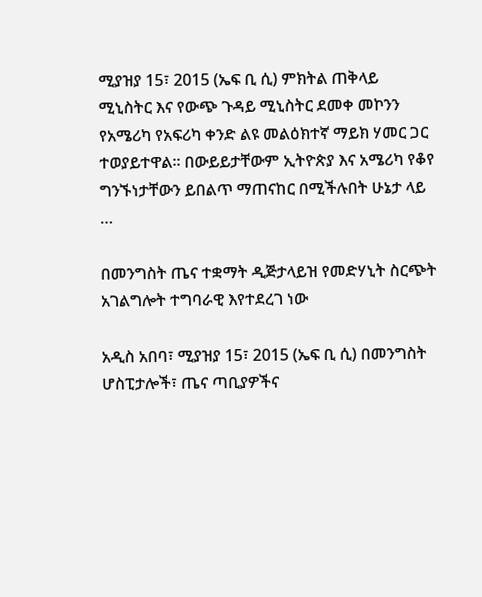ሚያዝያ 15፣ 2015 (ኤፍ ቢ ሲ) ምክትል ጠቅላይ ሚኒስትር እና የውጭ ጉዳይ ሚኒስትር ደመቀ መኮንን የአሜሪካ የአፍሪካ ቀንድ ልዩ መልዕክተኛ ማይክ ሃመር ጋር ተወያይተዋል፡፡ በውይይታቸውም ኢትዮጵያ እና አሜሪካ የቆየ ግንኙነታቸውን ይበልጥ ማጠናከር በሚችሉበት ሁኔታ ላይ …

በመንግስት ጤና ተቋማት ዲጅታላይዝ የመድሃኒት ስርጭት አገልግሎት ተግባራዊ እየተደረገ ነው

አዲስ አበባ፣ ሚያዝያ 15፣ 2015 (ኤፍ ቢ ሲ) በመንግስት ሆስፒታሎች፣ ጤና ጣቢያዎችና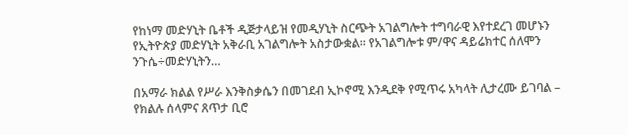የከነማ መድሃኒት ቤቶች ዲጅታላይዝ የመዲሃኒት ስርጭት አገልግሎት ተግባራዊ እየተደረገ መሆኑን የኢትዮጵያ መድሃኒት አቅራቢ አገልግሎት አስታውቋል። የአገልግሎቱ ም/ዋና ዳይሬክተር ሰለሞን ንጉሴ÷መድሃኒትን…

በአማራ ክልል የሥራ እንቅስቃሴን በመገደብ ኢኮኖሚ እንዲደቅ የሚጥሩ አካላት ሊታረሙ ይገባል – የክልሉ ሰላምና ጸጥታ ቢሮ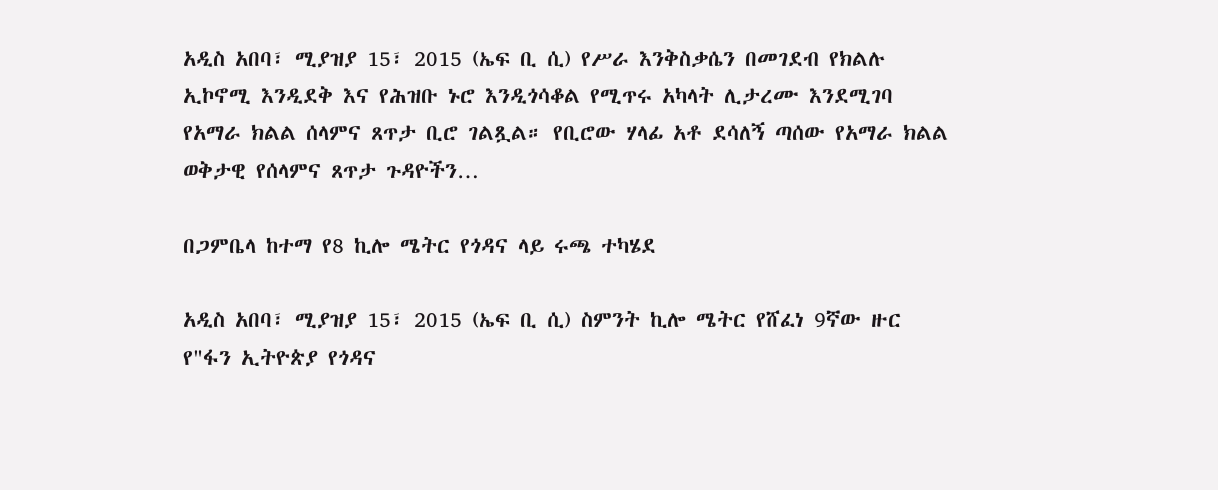አዲስ አበባ፣ ሚያዝያ 15፣ 2015 (ኤፍ ቢ ሲ) የሥራ እንቅስቃሴን በመገደብ የክልሉ ኢኮኖሚ እንዲደቅ እና የሕዝቡ ኑሮ እንዲጎሳቆል የሚጥሩ አካላት ሊታረሙ እንደሚገባ የአማራ ክልል ሰላምና ጸጥታ ቢሮ ገልጿል። የቢሮው ሃላፊ አቶ ደሳለኝ ጣሰው የአማራ ክልል ወቅታዊ የሰላምና ጸጥታ ጉዳዮችን…

በጋምቤላ ከተማ የ8 ኪሎ ሜትር የጎዳና ላይ ሩጫ ተካሄደ

አዲስ አበባ፣ ሚያዝያ 15፣ 2015 (ኤፍ ቢ ሲ) ስምንት ኪሎ ሜትር የሸፈነ 9ኛው ዙር የ"ፋን ኢትዮጵያ የጎዳና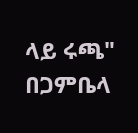ላይ ሩጫ" በጋምቤላ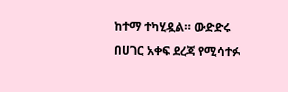ከተማ ተካሂዷል። ውድድሩ በሀገር አቀፍ ደረጃ የሚሳተፉ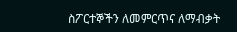ስፖርተኞችን ለመምርጥና ለማብቃት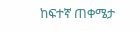ከፍተኛ ጠቀሜታ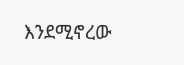እንደሚኖረው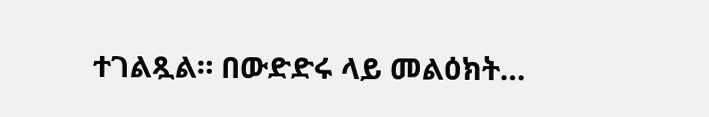ተገልጿል። በውድድሩ ላይ መልዕክት…